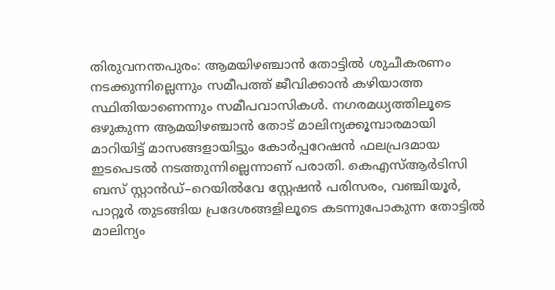തിരുവനന്തപുരം: ആമയിഴഞ്ചാൻ തോട്ടിൽ ശുചീകരണം നടക്കുന്നില്ലെന്നും സമീപത്ത് ജീവിക്കാൻ കഴിയാത്ത സ്ഥിതിയാണെന്നും സമീപവാസികൾ. നഗരമധ്യത്തിലൂടെ ഒഴുകുന്ന ആമയിഴഞ്ചാൻ തോട് മാലിന്യക്കൂമ്പാരമായി മാറിയിട്ട് മാസങ്ങളായിട്ടും കോർപ്പറേഷൻ ഫലപ്രദമായ ഇടപെടൽ നടത്തുന്നില്ലെന്നാണ് പരാതി. കെഎസ്ആർടിസി ബസ് സ്റ്റാൻഡ്–റെയിൽവേ സ്റ്റേഷൻ പരിസരം, വഞ്ചിയൂർ, പാറ്റൂർ തുടങ്ങിയ പ്രദേശങ്ങളിലൂടെ കടന്നുപോകുന്ന തോട്ടിൽ മാലിന്യം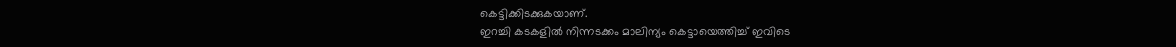കെട്ടിക്കിടക്കുകയാണ്.
ഇറച്ചി കടകളിൽ നിന്നടക്കം മാലിന്യം കെട്ടായെത്തിച്ച് ഇവിടെ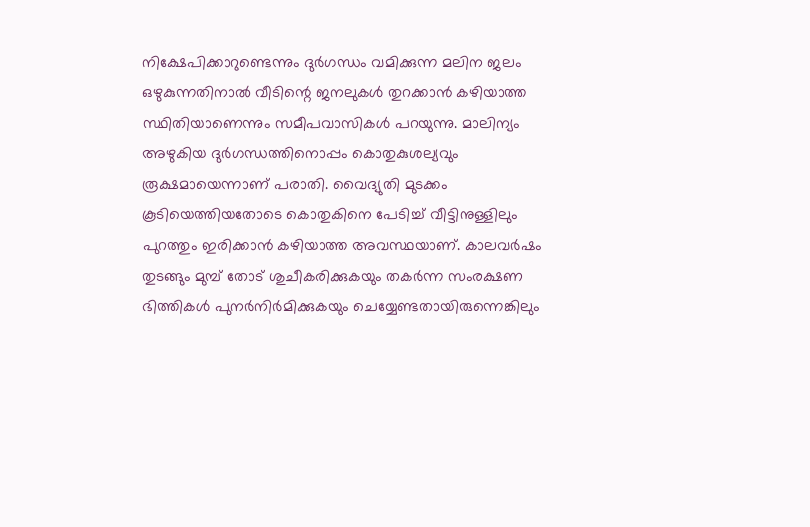നിക്ഷേപിക്കാറുണ്ടെന്നും ദുർഗന്ധം വമിക്കുന്ന മലിന ജലം ഒഴുകുന്നതിനാൽ വീടിന്റെ ജനലുകൾ തുറക്കാൻ കഴിയാത്ത സ്ഥിതിയാണെന്നും സമീപവാസികൾ പറയുന്നു. മാലിന്യം അഴുകിയ ദുർഗന്ധത്തിനൊപ്പം കൊതുകുശല്യവും രൂക്ഷമായെന്നാണ് പരാതി. വൈദ്യുതി മുടക്കം കൂടിയെത്തിയതോടെ കൊതുകിനെ പേടിച്ച് വീട്ടിനുള്ളിലും പുറത്തും ഇരിക്കാൻ കഴിയാത്ത അവസ്ഥയാണ്. കാലവർഷം തുടങ്ങും മുമ്പ് തോട് ശുചീകരിക്കുകയും തകർന്ന സംരക്ഷണ ഭിത്തികൾ പുനർനിർമിക്കുകയും ചെയ്യേണ്ടതായിരുന്നെങ്കിലും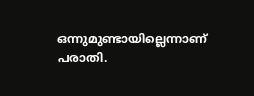ഒന്നുമുണ്ടായില്ലെന്നാണ് പരാതി.